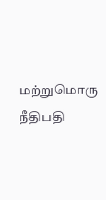மற்றுமொரு நீதிபதி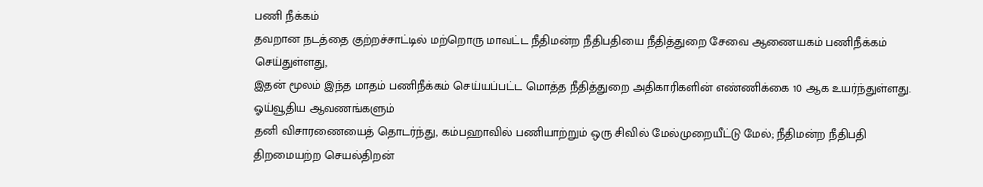பணி நீக்கம்
தவறான நடத்தை குற்றச்சாட்டில் மற்றொரு மாவட்ட நீதிமன்ற நீதிபதியை நீதித்துறை சேவை ஆணையகம் பணிநீக்கம் செய்துள்ளது,
இதன் மூலம் இந்த மாதம் பணிநீக்கம் செய்யப்பட்ட மொத்த நீதித்துறை அதிகாரிகளின் எண்ணிக்கை 10 ஆக உயர்ந்துள்ளது.
ஓய்வூதிய ஆவணங்களும்
தனி விசாரணையைத் தொடர்ந்து, கம்பஹாவில் பணியாற்றும் ஒரு சிவில் மேல்முறையீட்டு மேல்; நீதிமன்ற நீதிபதி திறமையற்ற செயல்திறன்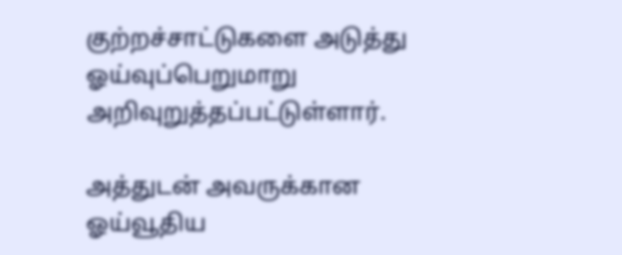குற்றச்சாட்டுகளை அடுத்து ஓய்வுப்பெறுமாறு அறிவுறுத்தப்பட்டுள்ளார்.

அத்துடன் அவருக்கான ஓய்வூதிய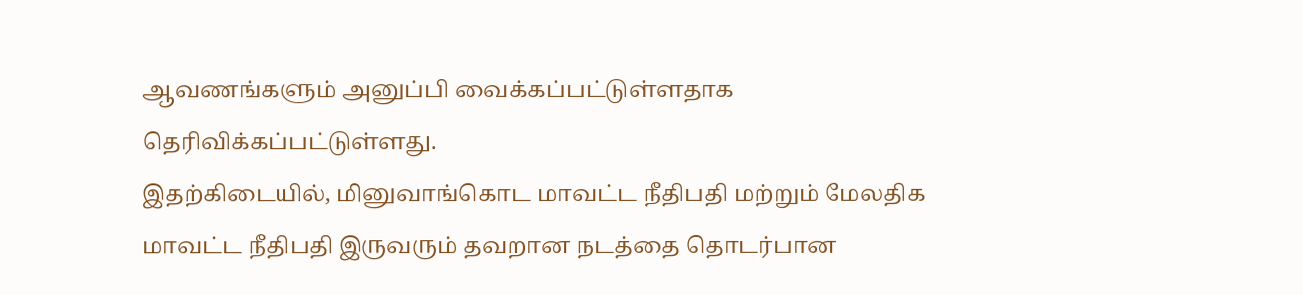ஆவணங்களும் அனுப்பி வைக்கப்பட்டுள்ளதாக தெரிவிக்கப்பட்டுள்ளது.
இதற்கிடையில், மினுவாங்கொட மாவட்ட நீதிபதி மற்றும் மேலதிக மாவட்ட நீதிபதி இருவரும் தவறான நடத்தை தொடர்பான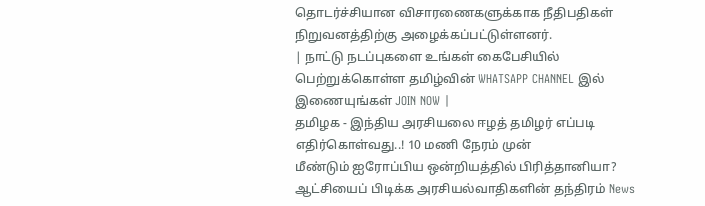தொடர்ச்சியான விசாரணைகளுக்காக நீதிபதிகள் நிறுவனத்திற்கு அழைக்கப்பட்டுள்ளனர்.
| நாட்டு நடப்புகளை உங்கள் கைபேசியில் பெற்றுக்கொள்ள தமிழ்வின் WHATSAPP CHANNEL இல் இணையுங்கள் JOIN NOW |
தமிழக - இந்திய அரசியலை ஈழத் தமிழர் எப்படி எதிர்கொள்வது..! 10 மணி நேரம் முன்
மீண்டும் ஐரோப்பிய ஒன்றியத்தில் பிரித்தானியா? ஆட்சியைப் பிடிக்க அரசியல்வாதிகளின் தந்திரம் News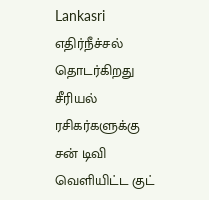Lankasri
எதிர்நீச்சல் தொடர்கிறது சீரியல் ரசிகர்களுக்கு சன் டிவி வெளியிட்ட குட்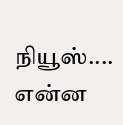நியூஸ்.... என்ன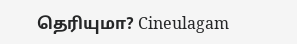தெரியுமா? Cineulagam